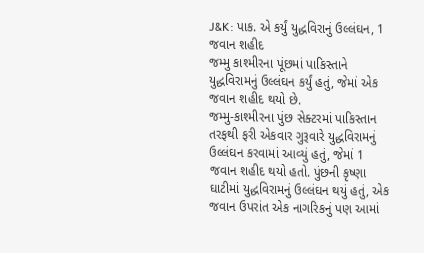J&K: પાક. એ કર્યું યુદ્ધવિરાનું ઉલ્લંઘન, 1 જવાન શહીદ
જમ્મુ કાશ્મીરના પૂંછમાં પાકિસ્તાને યુદ્ધવિરામનું ઉલ્લંઘન કર્યું હતું, જેમાં એક જવાન શહીદ થયો છે.
જમ્મુ-કાશ્મીરના પુંછ સેક્ટરમાં પાકિસ્તાન તરફથી ફરી એકવાર ગુરૂવારે યુદ્ધવિરામનું ઉલ્લંઘન કરવામાં આવ્યું હતું, જેમાં 1 જવાન શહીદ થયો હતો. પુંછની કૃષ્ણા ઘાટીમાં યુદ્ધવિરામનું ઉલ્લંઘન થયું હતું, એક જવાન ઉપરાંત એક નાગરિકનું પણ આમાં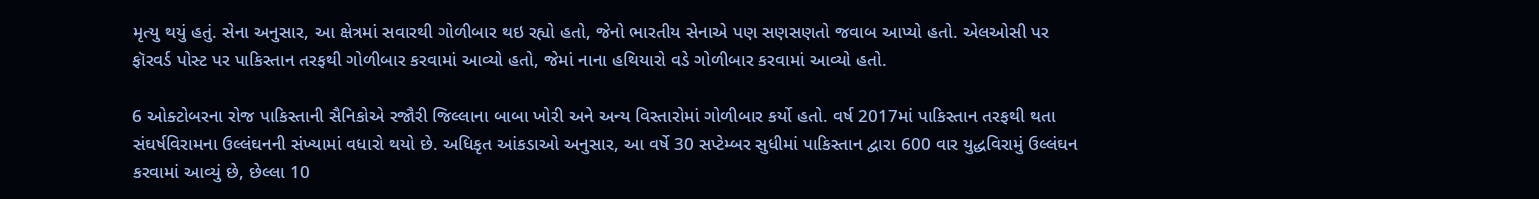મૃત્યુ થયું હતું. સેના અનુસાર, આ ક્ષેત્રમાં સવારથી ગોળીબાર થઇ રહ્યો હતો, જેનો ભારતીય સેનાએ પણ સણસણતો જવાબ આપ્યો હતો. એલઓસી પર ફૉરવર્ડ પોસ્ટ પર પાકિસ્તાન તરફથી ગોળીબાર કરવામાં આવ્યો હતો, જેમાં નાના હથિયારો વડે ગોળીબાર કરવામાં આવ્યો હતો.

6 ઓક્ટોબરના રોજ પાકિસ્તાની સૈનિકોએ રજૌરી જિલ્લાના બાબા ખોરી અને અન્ય વિસ્તારોમાં ગોળીબાર કર્યો હતો. વર્ષ 2017માં પાકિસ્તાન તરફથી થતા સંઘર્ષવિરામના ઉલ્લંઘનની સંખ્યામાં વધારો થયો છે. અધિકૃત આંકડાઓ અનુસાર, આ વર્ષે 30 સપ્ટેમ્બર સુધીમાં પાકિસ્તાન દ્વારા 600 વાર યુદ્ધવિરામું ઉલ્લંઘન કરવામાં આવ્યું છે, છેલ્લા 10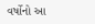વર્ષોનો આ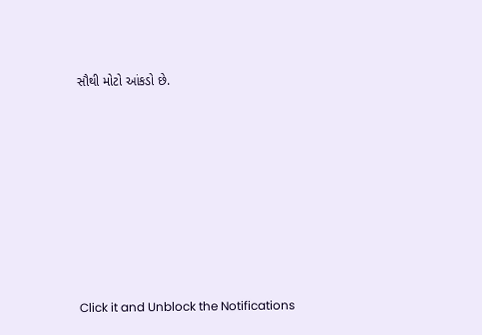સૌથી મોટો આંકડો છે.












Click it and Unblock the Notifications